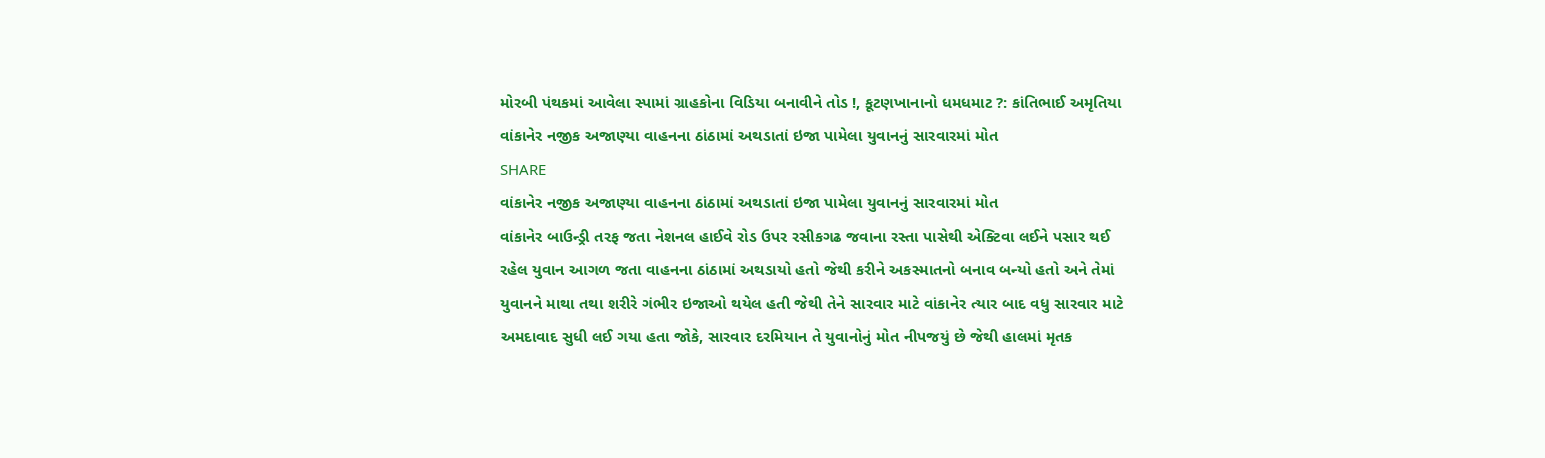મોરબી પંથકમાં આવેલા સ્પામાં ગ્રાહકોના વિડિયા બનાવીને તોડ !, કૂટણખાનાનો ધમધમાટ ?: કાંતિભાઈ અમૃતિયા
વાંકાનેર નજીક અજાણ્યા વાહનના ઠાંઠામાં અથડાતાં ઇજા પામેલા યુવાનનું સારવારમાં મોત
SHARE
વાંકાનેર નજીક અજાણ્યા વાહનના ઠાંઠામાં અથડાતાં ઇજા પામેલા યુવાનનું સારવારમાં મોત
વાંકાનેર બાઉન્ડ્રી તરફ જતા નેશનલ હાઈવે રોડ ઉપર રસીકગઢ જવાના રસ્તા પાસેથી એક્ટિવા લઈને પસાર થઈ રહેલ યુવાન આગળ જતા વાહનના ઠાંઠામાં અથડાયો હતો જેથી કરીને અકસ્માતનો બનાવ બન્યો હતો અને તેમાં યુવાનને માથા તથા શરીરે ગંભીર ઇજાઓ થયેલ હતી જેથી તેને સારવાર માટે વાંકાનેર ત્યાર બાદ વધુ સારવાર માટે અમદાવાદ સુધી લઈ ગયા હતા જોકે, સારવાર દરમિયાન તે યુવાનોનું મોત નીપજયું છે જેથી હાલમાં મૃતક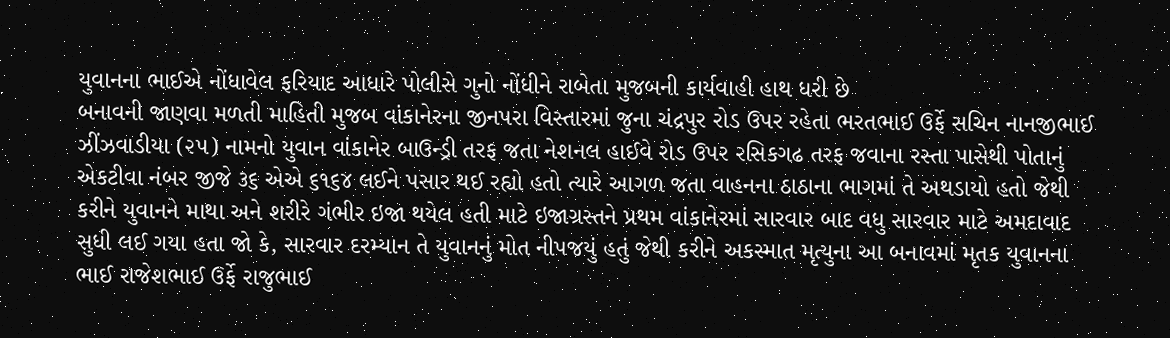યુવાનના ભાઈએ નોંધાવેલ ફરિયાદ આધારે પોલીસે ગુનો નોંધીને રાબેતા મુજબની કાર્યવાહી હાથ ધરી છે
બનાવની જાણવા મળતી માહિતી મુજબ વાંકાનેરના જીનપરા વિસ્તારમાં જુના ચંદ્રપુર રોડ ઉપર રહેતા ભરતભાઈ ઉર્ફે સચિન નાનજીભાઈ ઝીંઝવાડીયા (૨૫) નામનો યુવાન વાંકાનેર બાઉન્ડ્રી તરફ જતા નેશનલ હાઈવે રોડ ઉપર રસિકગઢ તરફ જવાના રસ્તા પાસેથી પોતાનું એકટીવા નંબર જીજે ૩૬ એએ ૬૧૬૪ લઈને પસાર થઈ રહ્યો હતો ત્યારે આગળ જતા વાહનના ઠાઠાના ભાગમાં તે અથડાયો હતો જેથી કરીને યુવાનને માથા અને શરીરે ગંભીર ઇજા થયેલ હતી માટે ઇજાગ્રસ્તને પ્રથમ વાંકાનેરમાં સારવાર બાદ વધુ સારવાર માટે અમદાવાદ સુધી લઈ ગયા હતા જો કે, સારવાર દરમ્યાન તે યુવાનનું મોત નીપજયું હતું જેથી કરીને અકસ્માત મૃત્યુના આ બનાવમાં મૃતક યુવાનના ભાઈ રાજેશભાઈ ઉર્ફે રાજુભાઈ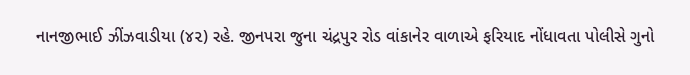નાનજીભાઈ ઝીંઝવાડીયા (૪૨) રહે. જીનપરા જુના ચંદ્રપુર રોડ વાંકાનેર વાળાએ ફરિયાદ નોંધાવતા પોલીસે ગુનો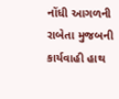નોંધી આગળની રાબેતા મુજબની કાર્યવાહી હાથ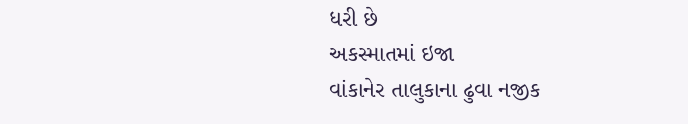ધરી છે
અકસ્માતમાં ઇજા
વાંકાનેર તાલુકાના ઢુવા નજીક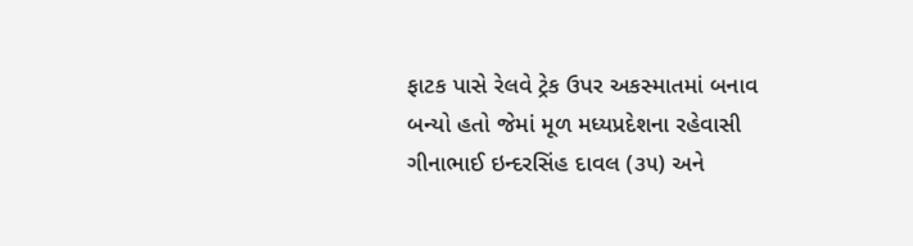ફાટક પાસે રેલવે ટ્રેક ઉપર અકસ્માતમાં બનાવ બન્યો હતો જેમાં મૂળ મધ્યપ્રદેશના રહેવાસી ગીનાભાઈ ઇન્દરસિંહ દાવલ (૩૫) અને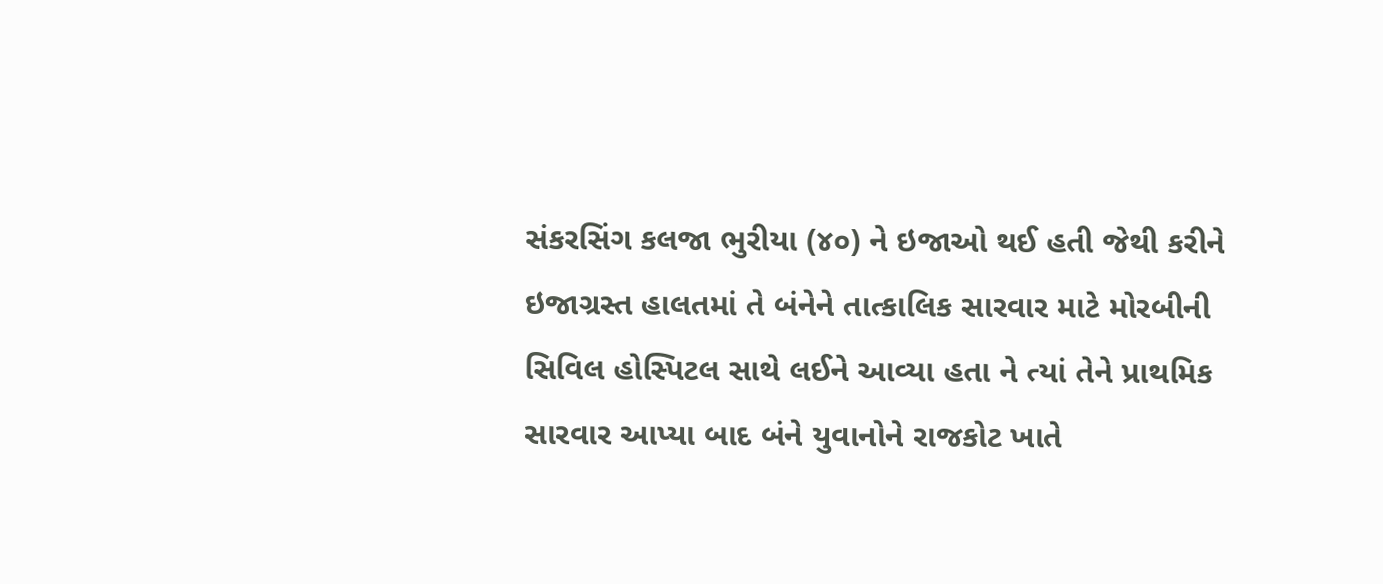સંકરસિંગ કલજા ભુરીયા (૪૦) ને ઇજાઓ થઈ હતી જેથી કરીને ઇજાગ્રસ્ત હાલતમાં તે બંનેને તાત્કાલિક સારવાર માટે મોરબીની સિવિલ હોસ્પિટલ સાથે લઈને આવ્યા હતા ને ત્યાં તેને પ્રાથમિક સારવાર આપ્યા બાદ બંને યુવાનોને રાજકોટ ખાતે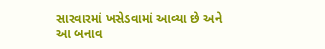સારવારમાં ખસેડવામાં આવ્યા છે અને આ બનાવ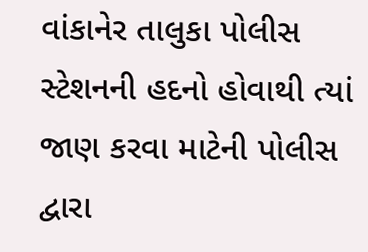વાંકાનેર તાલુકા પોલીસ સ્ટેશનની હદનો હોવાથી ત્યાં જાણ કરવા માટેની પોલીસ દ્વારા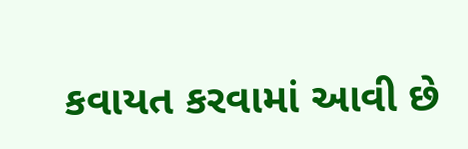કવાયત કરવામાં આવી છે